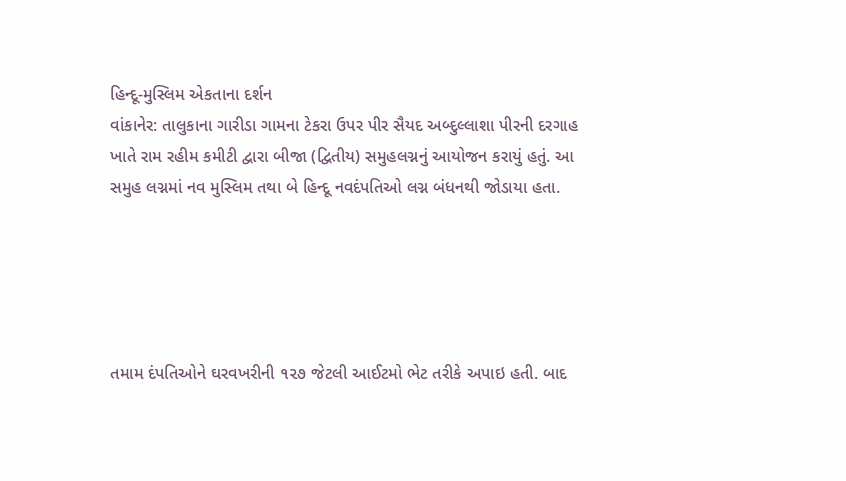હિન્દૂ-મુસ્લિમ એકતાના દર્શન
વાંકાનેર: તાલુકાના ગારીડા ગામના ટેકરા ઉપર પીર સૈયદ અબ્દુલ્લાશા પીરની દરગાહ ખાતે રામ રહીમ કમીટી દ્વારા બીજા (દ્વિતીય) સમુહલગ્નનું આયોજન કરાયું હતું. આ સમુહ લગ્નમાં નવ મુસ્લિમ તથા બે હિન્દૂ નવદંપતિઓ લગ્ન બંધનથી જોડાયા હતા.





તમામ દંપતિઓને ઘરવખરીની ૧૨૭ જેટલી આઈટમો ભેટ તરીકે અપાઇ હતી. બાદ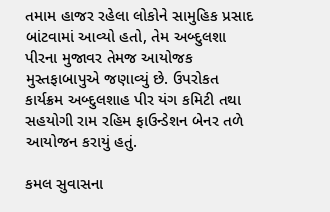તમામ હાજર રહેલા લોકોને સામુહિક પ્રસાદ બાંટવામાં આવ્યો હતો, તેમ અબ્દુલશા પીરના મુજાવર તેમજ આયોજક મુસ્તફાબાપુએ જણાવ્યું છે. ઉપરોકત કાર્યક્રમ અબ્દુલશાહ પીર યંગ કમિટી તથા સહયોગી રામ રહિમ ફાઉન્ડેશન બેનર તળે આયોજન કરાયું હતું.

કમલ સુવાસના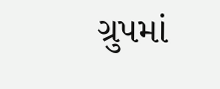ગ્રુપમાં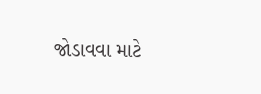જોડાવવા માટે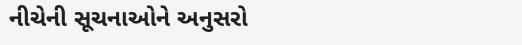નીચેની સૂચનાઓને અનુસરો